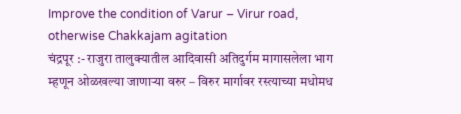Improve the condition of Varur – Virur road, otherwise Chakkajam agitation
चंद्रपूर :- राजुरा तालुक्यातील आदिवासी अतिदुर्गम मागासलेला भाग म्हणून ओळखल्या जाणाऱ्या वरुर – विरुर मार्गावर रस्त्याच्या मधोमध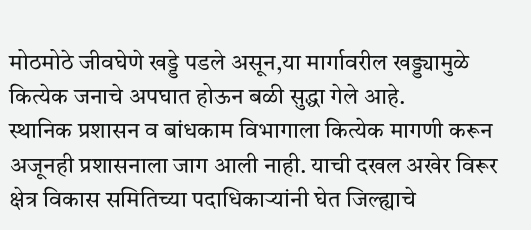मोठमोठे जीवघेणे खड्डे पडले असून,या मार्गावरील खड्ड्यामुळे कित्येक जनाचे अपघात होऊन बळी सुद्धा गेले आहे.
स्थानिक प्रशासन व बांधकाम विभागाला कित्येक मागणी करून अजूनही प्रशासनाला जाग आली नाही. याची दखल अखेर विरूर क्षेत्र विकास समितिच्या पदाधिकाऱ्यांनी घेत जिल्ह्याचे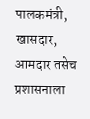पालकमंत्री, खासदार, आमदार तसेच प्रशासनाला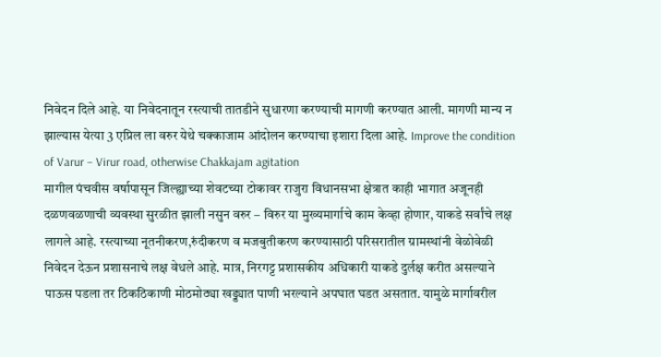निवेदन दिले आहे. या निवेदनातून रस्त्याची तातडीने सुधारणा करण्याची मागणी करण्यात आली. मागणी मान्य न झाल्यास येत्या 3 एप्रिल ला वरुर येथे चक्काजाम आंदोलन करण्याचा इशारा दिला आहे. Improve the condition of Varur – Virur road, otherwise Chakkajam agitation
मागील पंचवीस वर्षापासून जिल्ह्याच्या शेवटच्या टोकावर राजुरा विधानसभा क्षेत्रात काही भागात अजूनही दळणवळणाची व्यवस्था सुरळीत झाली नसुन वरुर – विरुर या मुख्यमार्गाचे काम केव्हा होणार, याकडे सर्वांचे लक्ष लागले आहे. रस्त्याच्या नूतनीकरण,रुंदीकरण व मजबुतीकरण करण्यासाठी परिसरातील ग्रामस्थांनी वेळोवेळी निवेदन देऊन प्रशासनाचे लक्ष वेधले आहे. मात्र, निरगट्ट प्रशासकीय अधिकारी याकडे दुर्लक्ष करीत असल्याने पाऊस पडला तर ठिकठिकाणी मोठमोठ्या खड्ड्यात पाणी भरल्याने अपघात घडत असतात. यामुळे मार्गावरील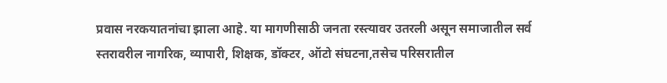प्रवास नरकयातनांचा झाला आहे. या मागणीसाठी जनता रस्त्यावर उतरली असून समाजातील सर्व स्तरावरील नागरिक, व्यापारी, शिक्षक, डॉक्टर, ऑटो संघटना,तसेच परिसरातील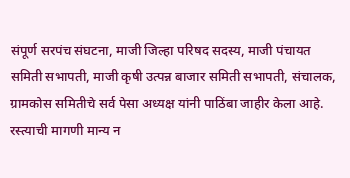संपूर्ण सरपंच संघटना, माजी जिल्हा परिषद सदस्य, माजी पंचायत समिती सभापती, माजी कृषी उत्पन्न बाजार समिती सभापती, संचालक, ग्रामकोस समितीचे सर्व पेसा अध्यक्ष यांनी पाठिंबा जाहीर केला आहे.
रस्त्याची मागणी मान्य न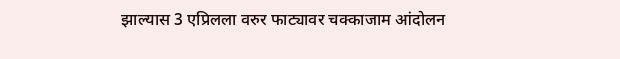झाल्यास 3 एप्रिलला वरुर फाट्यावर चक्काजाम आंदोलन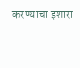करण्याचा इशारा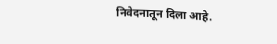निवेदनातून दिला आहे.